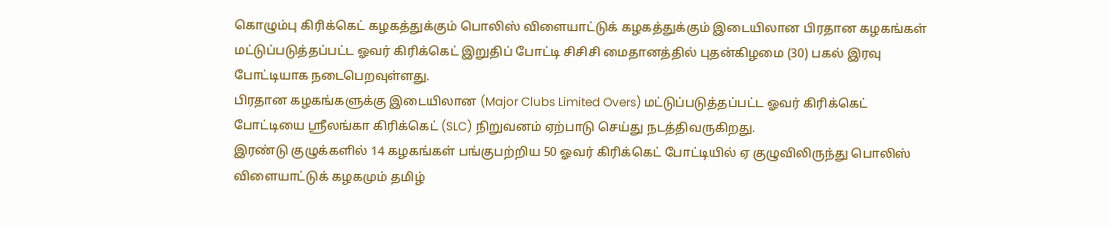கொழும்பு கிரிக்கெட் கழகத்துக்கும் பொலிஸ் விளையாட்டுக் கழகத்துக்கும் இடையிலான பிரதான கழகங்கள் மட்டுப்படுத்தப்பட்ட ஓவர் கிரிக்கெட் இறுதிப் போட்டி சிசிசி மைதானத்தில் புதன்கிழமை (30) பகல் இரவு போட்டியாக நடைபெறவுள்ளது.
பிரதான கழகங்களுக்கு இடையிலான (Major Clubs Limited Overs) மட்டுப்படுத்தப்பட்ட ஓவர் கிரிக்கெட் போட்டியை ஸ்ரீலங்கா கிரிக்கெட் (SLC) நிறுவனம் ஏற்பாடு செய்து நடத்திவருகிறது.
இரண்டு குழுக்களில் 14 கழகங்கள் பங்குபற்றிய 50 ஓவர் கிரிக்கெட் போட்டியில் ஏ குழுவிலிருந்து பொலிஸ் விளையாட்டுக் கழகமும் தமிழ்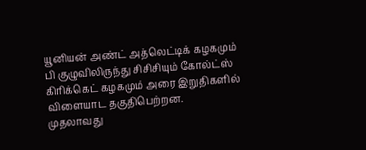யூனியன் அண்ட் அத்லெட்டிக் கழகமும் பி குழுவிலிருந்து சிசிசியும் கோல்ட்ஸ் கிரிக்கெட் கழகமும் அரை இறுதிகளில் விளையாட தகுதிபெற்றன.
முதலாவது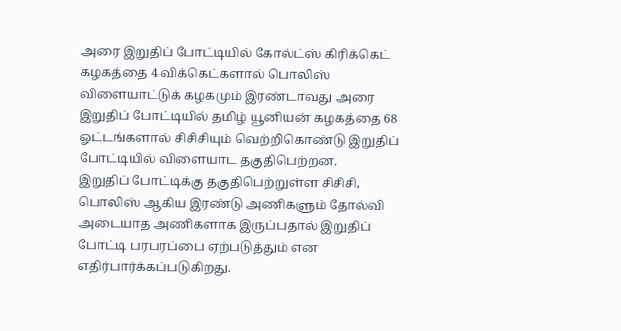அரை இறுதிப் போட்டியில் கோல்ட்ஸ் கிரிக்கெட் கழகத்தை 4 விக்கெட்களால் பொலிஸ் விளையாட்டுக் கழகமும் இரண்டாவது அரை இறுதிப் போட்டியில் தமிழ் யூனியன் கழகத்தை 68 ஓட்டங்களால் சிசிசியும் வெற்றிகொண்டு இறுதிப் போட்டியில் விளையாட தகுதிபெற்றன.
இறுதிப் போட்டிக்கு தகுதிபெற்றுள்ள சிசிசி, பொலிஸ் ஆகிய இரண்டு அணிகளும் தோல்வி அடையாத அணிகளாக இருப்பதால் இறுதிப் போட்டி பரபரப்பை ஏற்படுத்தும் என எதிர்பார்க்கப்படுகிறது.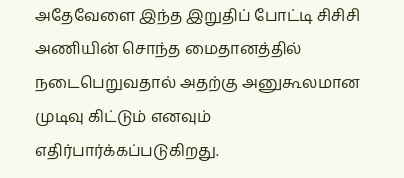அதேவேளை இந்த இறுதிப் போட்டி சிசிசி அணியின் சொந்த மைதானத்தில் நடைபெறுவதால் அதற்கு அனுகூலமான முடிவு கிட்டும் எனவும் எதிர்பார்க்கப்படுகிறது.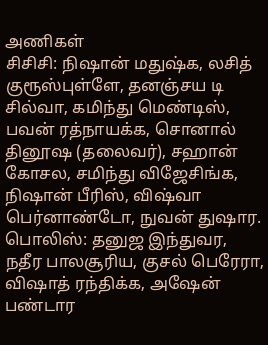அணிகள்
சிசிசி: நிஷான் மதுஷ்க, லசித் குரூஸ்புள்ளே, தனஞ்சய டி சில்வா, கமிந்து மெண்டிஸ், பவன் ரத்நாயக்க, சொனால் தினூஷ (தலைவர்), சஹான் கோசல, சமிந்து விஜேசிங்க, நிஷான் பீரிஸ், விஷ்வா பெர்னாண்டோ, நுவன் துஷார.
பொலிஸ்: தனுஜ இந்துவர, நதீர பாலசூரிய, குசல் பெரேரா, விஷாத் ரந்திக்க, அஷேன் பண்டார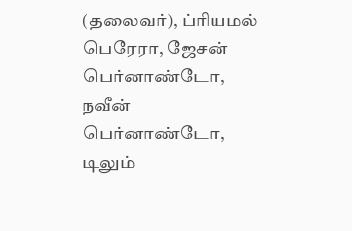(தலைவர்), ப்ரியமல் பெரேரா, ஜேசன் பெர்னாண்டோ, நவீன் பெர்னாண்டோ, டிலும்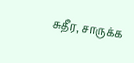சுதீர, சாருக்க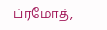ப்ரமோத்,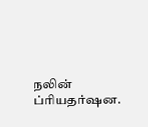நலின் ப்ரியதர்ஷன.